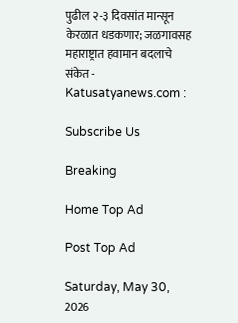पुढील २-३ दिवसांत मान्सून केरळात धडकणार; जळगावसह महाराष्ट्रात हवामान बदलाचे संकेत - Katusatyanews.com :

Subscribe Us

Breaking

Home Top Ad

Post Top Ad

Saturday, May 30, 2026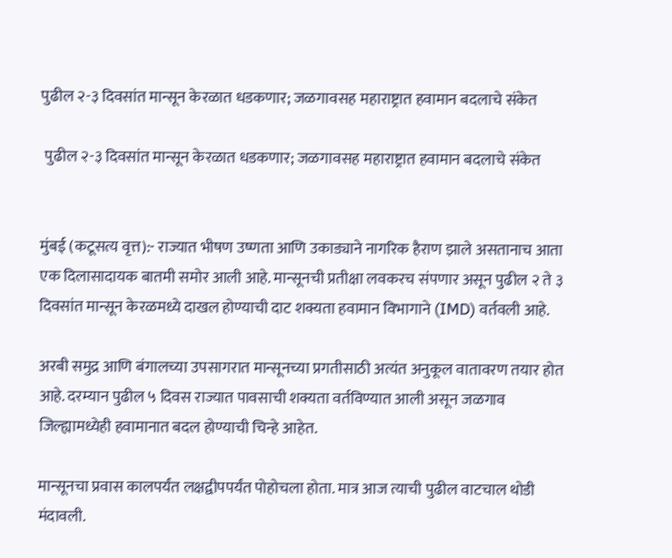पुढील २-३ दिवसांत मान्सून केरळात धडकणार; जळगावसह महाराष्ट्रात हवामान बदलाचे संकेत

 पुढील २-३ दिवसांत मान्सून केरळात धडकणार; जळगावसह महाराष्ट्रात हवामान बदलाचे संकेत


मुंबई (कटूसत्य वृत्त):- राज्यात भीषण उष्णता आणि उकाड्याने नागरिक हैराण झाले असतानाच आता एक दिलासादायक बातमी समोर आली आहे. मान्सूनची प्रतीक्षा लवकरच संपणार असून पुढील २ ते ३ दिवसांत मान्सून केरळमध्ये दाखल होण्याची दाट शक्यता हवामान विभागाने (IMD) वर्तवली आहे.

अरबी समुद्र आणि बंगालच्या उपसागरात मान्सूनच्या प्रगतीसाठी अत्यंत अनुकूल वातावरण तयार होत आहे. दरम्यान पुढील ५ दिवस राज्यात पावसाची शक्यता वर्तविण्यात आली असून जळगाव जिल्ह्यामध्येही हवामानात बदल होण्याची चिन्हे आहेत.

मान्सूनचा प्रवास कालपर्यंत लक्षद्वीपपर्यंत पोहोचला होता. मात्र आज त्याची पुढील वाटचाल थोडी मंदावली.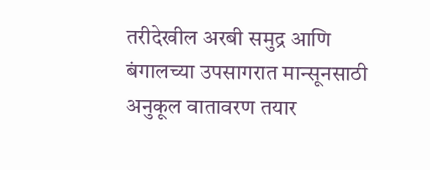तरीदेखील अरबी समुद्र आणि बंगालच्या उपसागरात मान्सूनसाठी अनुकूल वातावरण तयार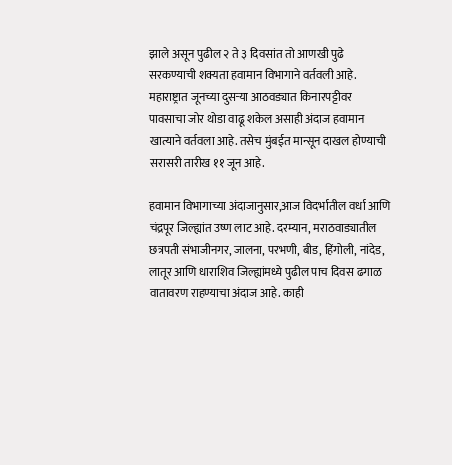झाले असून पुढील २ ते ३ दिवसांत तो आणखी पुढे सरकण्याची शक्यता हवामान विभागाने वर्तवली आहे. महाराष्ट्रात जूनच्या दुसऱ्या आठवड्यात किनारपट्टीवर पावसाचा जोर थोडा वाढू शकेल असाही अंदाज हवामान खात्याने वर्तवला आहे. तसेच मुंबईत मान्सून दाखल होण्याची सरासरी तारीख ११ जून आहे.

हवामान विभागाच्या अंदाजानुसार,आज विदर्भातील वर्धा आणि चंद्रपूर जिल्ह्यांत उष्ण लाट आहे. दरम्यान, मराठवाड्यातील छत्रपती संभाजीनगर, जालना, परभणी, बीड, हिंगोली, नांदेड, लातूर आणि धाराशिव जिल्ह्यांमध्ये पुढील पाच दिवस ढगाळ वातावरण राहण्याचा अंदाज आहे. काही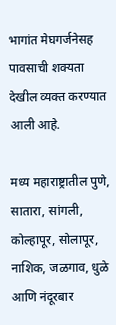भागांत मेघगर्जनेसह पावसाची शक्यता देखील व्यक्त करण्यात आली आहे.

मध्य महाराष्ट्रातील पुणे, सातारा, सांगली, कोल्हापूर, सोलापूर, नाशिक, जळगाव, धुळे आणि नंदूरबार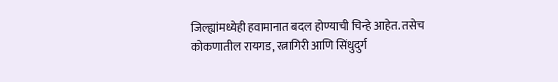जिल्ह्यांमध्येही हवामानात बदल होण्याची चिन्हे आहेत. तसेच कोकणातील रायगड, रत्नागिरी आणि सिंधुदुर्ग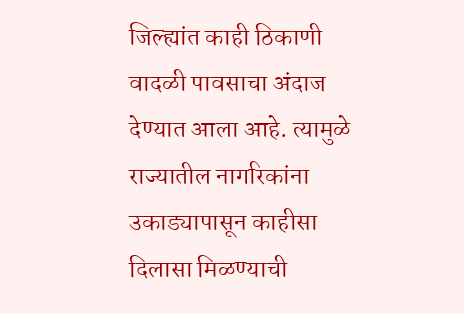जिल्ह्यांत काही ठिकाणी वादळी पावसाचा अंदाज देण्यात आला आहे. त्यामुळे राज्यातील नागरिकांना उकाड्यापासून काहीसा दिलासा मिळण्याची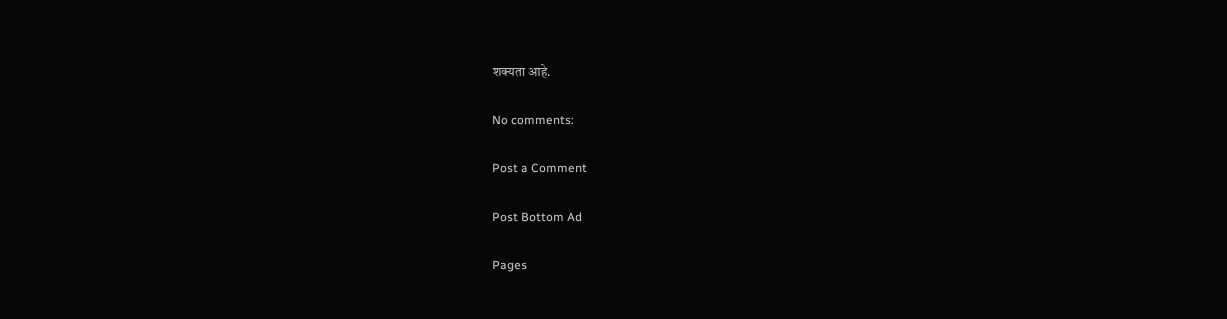शक्यता आहे.

No comments:

Post a Comment

Post Bottom Ad

Pages